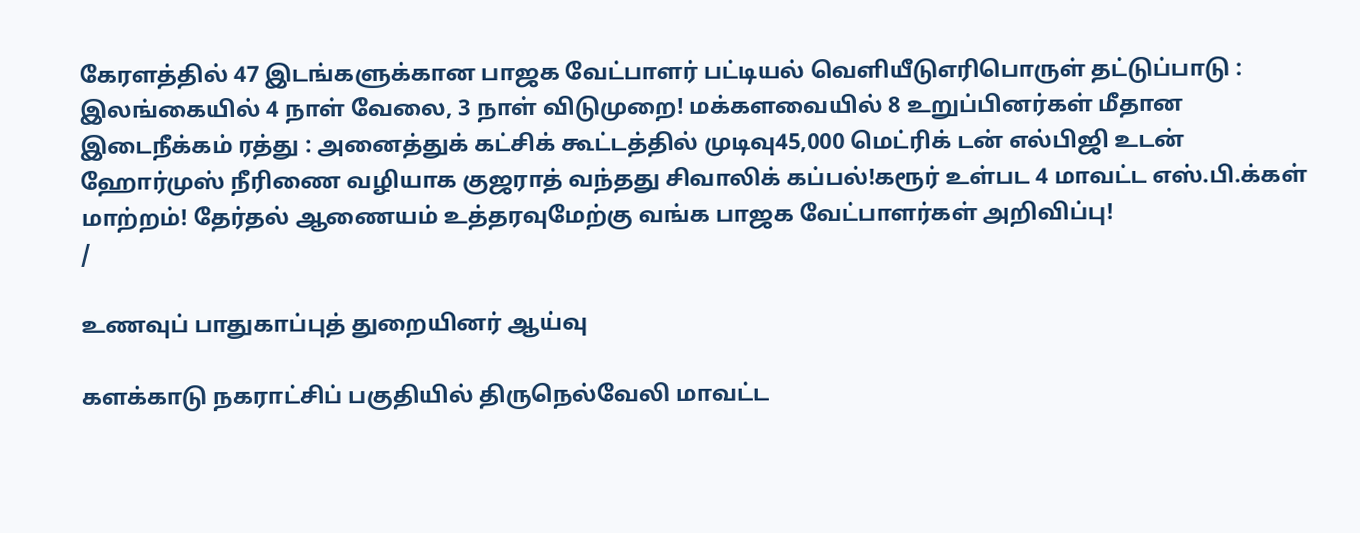கேரளத்தில் 47 இடங்களுக்கான பாஜக வேட்பாளர் பட்டியல் வெளியீடுஎரிபொருள் தட்டுப்பாடு : இலங்கையில் 4 நாள் வேலை, 3 நாள் விடுமுறை! மக்களவையில் 8 உறுப்பினர்கள் மீதான இடைநீக்கம் ரத்து : அனைத்துக் கட்சிக் கூட்டத்தில் முடிவு45,000 மெட்ரிக் டன் எல்பிஜி உடன் ஹோர்முஸ் நீரிணை வழியாக குஜராத் வந்தது சிவாலிக் கப்பல்!கரூர் உள்பட 4 மாவட்ட எஸ்.பி.க்கள் மாற்றம்! தேர்தல் ஆணையம் உத்தரவுமேற்கு வங்க பாஜக வேட்பாளர்கள் அறிவிப்பு!
/

உணவுப் பாதுகாப்புத் துறையினர் ஆய்வு

களக்காடு நகராட்சிப் பகுதியில் திருநெல்வேலி மாவட்ட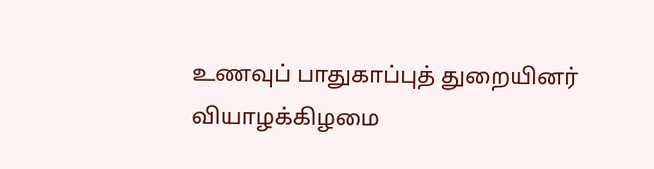உணவுப் பாதுகாப்புத் துறையினர் வியாழக்கிழமை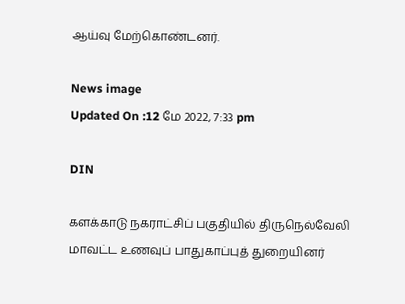ஆய்வு மேற்கொண்டனர்.

News image
Updated On :12 மே 2022, 7:33 pm

DIN

களக்காடு நகராட்சிப் பகுதியில் திருநெல்வேலி மாவட்ட உணவுப் பாதுகாப்புத் துறையினர்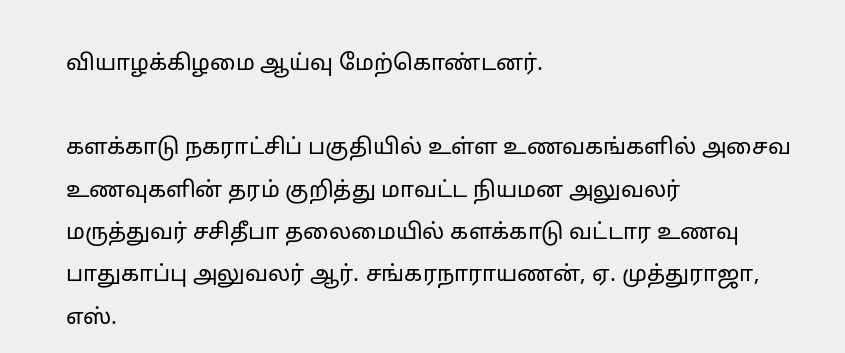வியாழக்கிழமை ஆய்வு மேற்கொண்டனர்.

களக்காடு நகராட்சிப் பகுதியில் உள்ள உணவகங்களில் அசைவ உணவுகளின் தரம் குறித்து மாவட்ட நியமன அலுவலர் மருத்துவர் சசிதீபா தலைமையில் களக்காடு வட்டார உணவு பாதுகாப்பு அலுவலர் ஆர். சங்கரநாராயணன், ஏ. முத்துராஜா, எஸ்.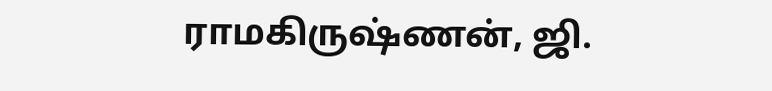ராமகிருஷ்ணன், ஜி.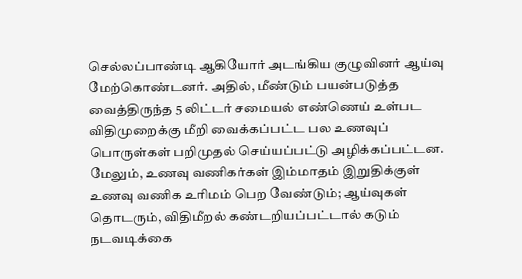செல்லப்பாண்டி ஆகியோர் அடங்கிய குழுவினர் ஆய்வு மேற்கொண்டனர். அதில், மீண்டும் பயன்படுத்த வைத்திருந்த 5 லிட்டர் சமையல் எண்ணெய் உள்பட விதிமுறைக்கு மீறி வைக்கப்பட்ட பல உணவுப் பொருள்கள் பறிமுதல் செய்யப்பட்டு அழிக்கப்பட்டன. மேலும், உணவு வணிகர்கள் இம்மாதம் இறுதிக்குள் உணவு வணிக உரிமம் பெற வேண்டும்; ஆய்வுகள் தொடரும், விதிமீறல் கண்டறியப்பட்டால் கடும் நடவடிக்கை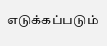எடுக்கப்படும்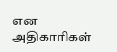என அதிகாரிகள்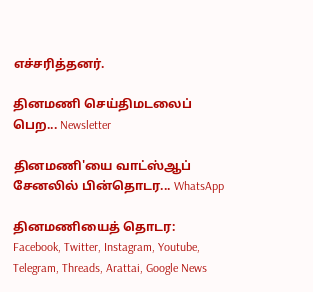எச்சரித்தனர்.

தினமணி செய்திமடலைப் பெற... Newsletter

தினமணி'யை வாட்ஸ்ஆப் சேனலில் பின்தொடர... WhatsApp

தினமணியைத் தொடர: Facebook, Twitter, Instagram, Youtube, Telegram, Threads, Arattai, Google News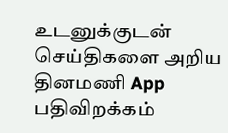உடனுக்குடன் செய்திகளை அறிய தினமணி App பதிவிறக்கம்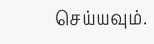செய்யவும்.